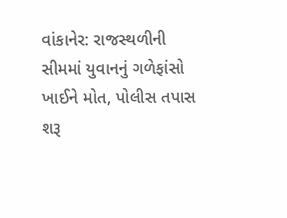વાંકાનેર: રાજસ્થળીની સીમમાં યુવાનનું ગળેફાંસો ખાઈને મોત, પોલીસ તપાસ શરૂ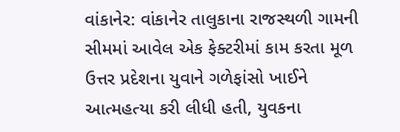વાંકાનેર: વાંકાનેર તાલુકાના રાજસ્થળી ગામની સીમમાં આવેલ એક ફેક્ટરીમાં કામ કરતા મૂળ ઉત્તર પ્રદેશના યુવાને ગળેફાંસો ખાઈને આત્મહત્યા કરી લીધી હતી, યુવકના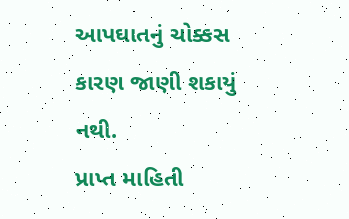આપઘાતનું ચોક્કસ કારણ જાણી શકાયું નથી.
પ્રાપ્ત માહિતી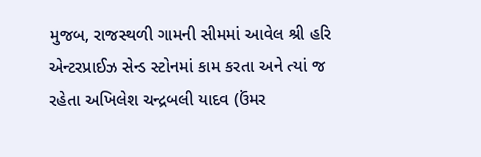મુજબ, રાજસ્થળી ગામની સીમમાં આવેલ શ્રી હરિ એન્ટરપ્રાઈઝ સેન્ડ સ્ટોનમાં કામ કરતા અને ત્યાં જ રહેતા અખિલેશ ચન્દ્રબલી યાદવ (ઉંમર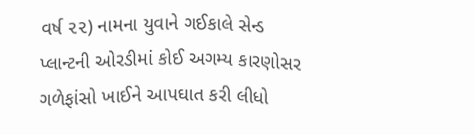વર્ષ ૨૨) નામના યુવાને ગઈકાલે સેન્ડ પ્લાન્ટની ઓરડીમાં કોઈ અગમ્ય કારણોસર ગળેફાંસો ખાઈને આપઘાત કરી લીધો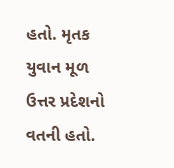હતો. મૃતક યુવાન મૂળ ઉત્તર પ્રદેશનો વતની હતો.